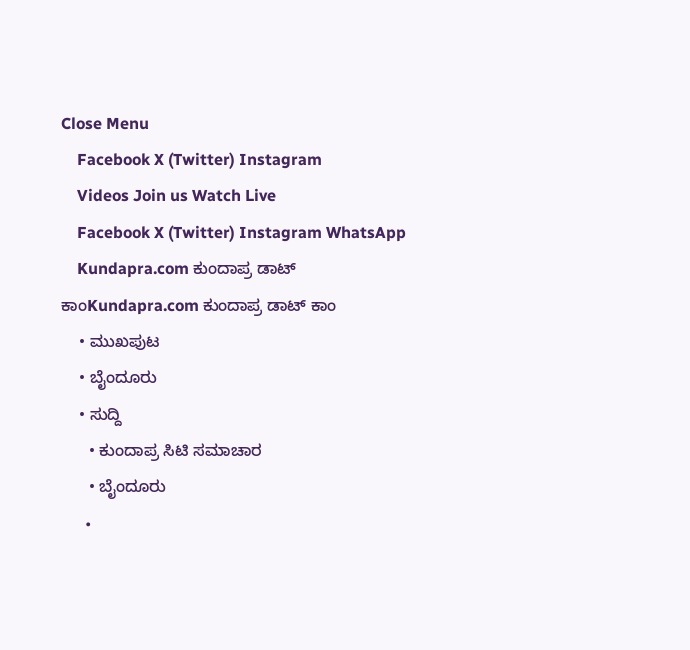Close Menu
    Facebook X (Twitter) Instagram
    Videos Join us Watch Live
    Facebook X (Twitter) Instagram WhatsApp
    Kundapra.com ಕುಂದಾಪ್ರ ಡಾಟ್ ಕಾಂKundapra.com ಕುಂದಾಪ್ರ ಡಾಟ್ ಕಾಂ
    • ಮುಖಪುಟ
    • ಬೈಂದೂರು
    • ಸುದ್ದಿ
      • ಕುಂದಾಪ್ರ ಸಿಟಿ ಸಮಾಚಾರ
      • ಬೈಂದೂರು
      •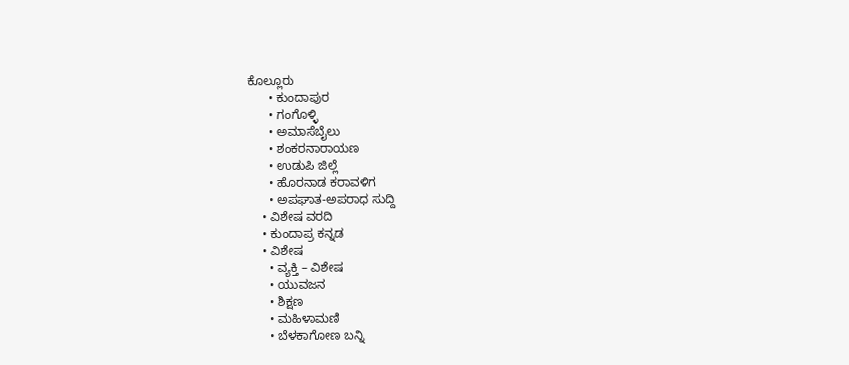ಕೊಲ್ಲೂರು
      • ಕುಂದಾಪುರ
      • ಗಂಗೊಳ್ಳಿ
      • ಅಮಾಸೆಬೈಲು
      • ಶಂಕರನಾರಾಯಣ
      • ಉಡುಪಿ ಜಿಲ್ಲೆ
      • ಹೊರನಾಡ ಕರಾವಳಿಗ
      • ಅಪಘಾತ-ಅಪರಾಧ ಸುದ್ದಿ
    • ವಿಶೇಷ ವರದಿ
    • ಕುಂದಾಪ್ರ ಕನ್ನಡ
    • ವಿಶೇಷ
      • ವ್ಯಕ್ತಿ – ವಿಶೇಷ
      • ಯುವಜನ
      • ಶಿಕ್ಷಣ
      • ಮಹಿಳಾಮಣಿ
      • ಬೆಳಕಾಗೋಣ ಬನ್ನಿ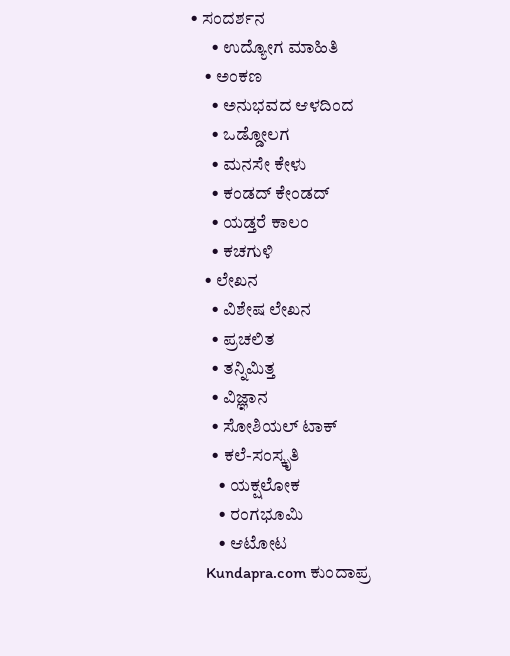• ಸಂದರ್ಶನ
      • ಉದ್ಯೋಗ ಮಾಹಿತಿ
    • ಅಂಕಣ
      • ಅನುಭವದ ಆಳದಿಂದ
      • ಒಡ್ಡೋಲಗ
      • ಮನಸೇ ಕೇಳು
      • ಕಂಡದ್ ಕೇಂಡದ್
      • ಯಡ್ತರೆ ಕಾಲಂ
      • ಕಚಗುಳಿ
    • ಲೇಖನ
      • ವಿಶೇಷ ಲೇಖನ
      • ಪ್ರಚಲಿತ
      • ತನ್ನಿಮಿತ್ತ
      • ವಿಜ್ಞಾನ
      • ಸೋಶಿಯಲ್ ಟಾಕ್
      • ಕಲೆ-ಸಂಸ್ಕೃತಿ
        • ಯಕ್ಷಲೋಕ
        • ರಂಗಭೂಮಿ
        • ಆಟೋಟ
    Kundapra.com ಕುಂದಾಪ್ರ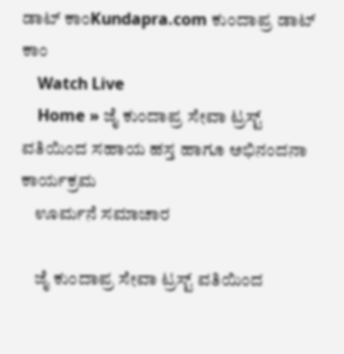ಡಾಟ್ ಕಾಂKundapra.com ಕುಂದಾಪ್ರ ಡಾಟ್ ಕಾಂ
    Watch Live
    Home » ಜೈ ಕುಂದಾಪ್ರ ಸೇವಾ ಟ್ರಸ್ಟ್ ವತಿಯಿಂದ ಸಹಾಯ ಹಸ್ತ ಹಾಗೂ ಅಭಿನಂದನಾ ಕಾರ್ಯಕ್ರಮ
    ಊರ್ಮನೆ ಸಮಾಚಾರ

    ಜೈ ಕುಂದಾಪ್ರ ಸೇವಾ ಟ್ರಸ್ಟ್ ವತಿಯಿಂದ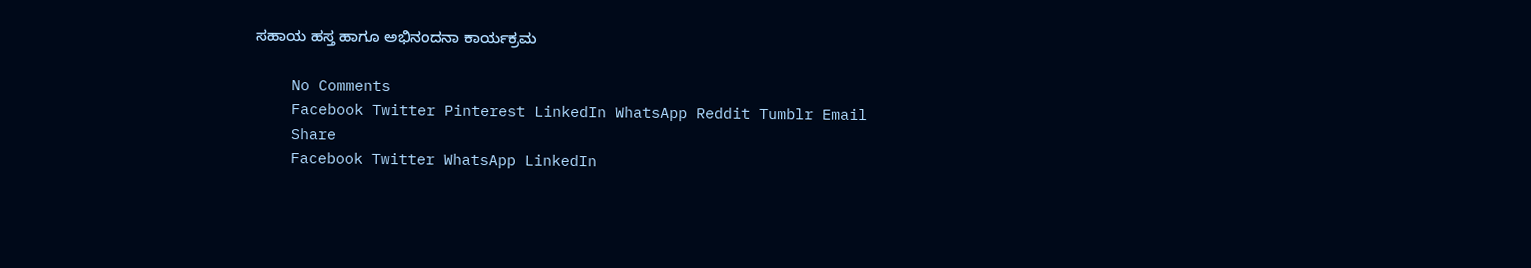ಸಹಾಯ ಹಸ್ತ ಹಾಗೂ ಅಭಿನಂದನಾ ಕಾರ್ಯಕ್ರಮ

    No Comments
    Facebook Twitter Pinterest LinkedIn WhatsApp Reddit Tumblr Email
    Share
    Facebook Twitter WhatsApp LinkedIn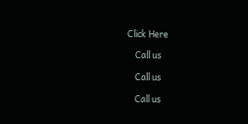Click Here

    Call us

    Call us

    Call us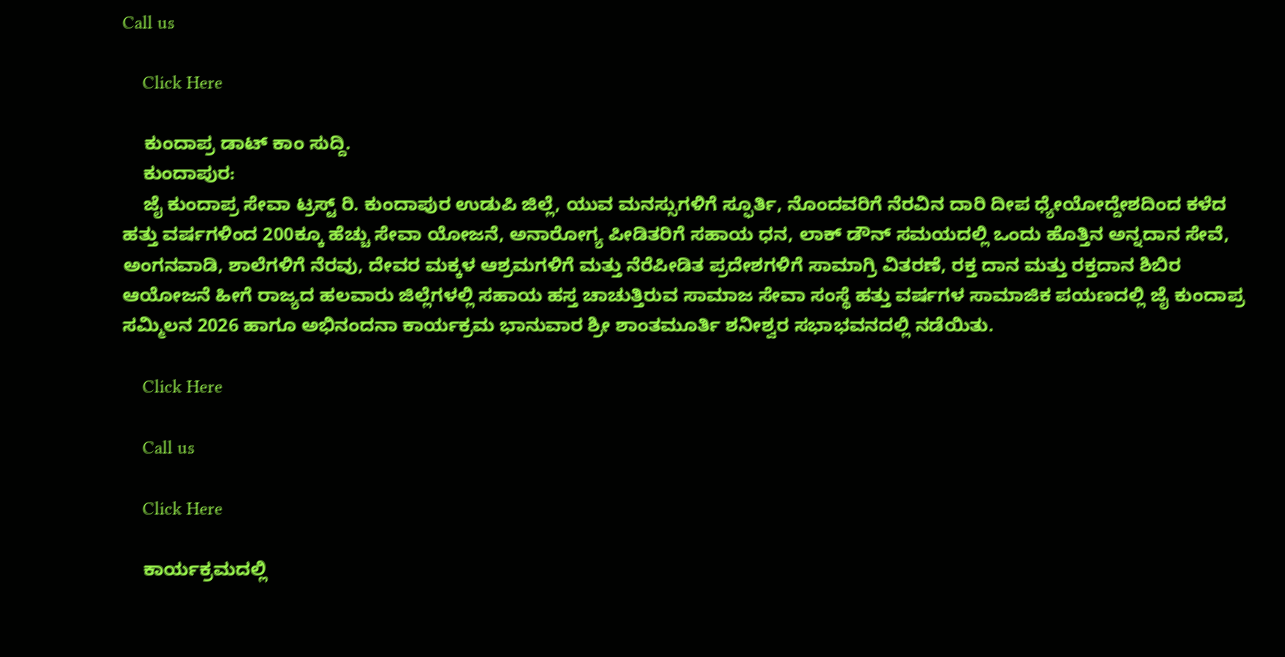Call us

    Click Here

    ಕುಂದಾಪ್ರ ಡಾಟ್‌ ಕಾಂ ಸುದ್ದಿ.
    ಕುಂದಾಪುರ:
    ಜೈ ಕುಂದಾಪ್ರ ಸೇವಾ ಟ್ರಸ್ಟ್ ರಿ. ಕುಂದಾಪುರ ಉಡುಪಿ ಜಿಲ್ಲೆ, ಯುವ ಮನಸ್ಸುಗಳಿಗೆ ಸ್ಫೂರ್ತಿ, ನೊಂದವರಿಗೆ ನೆರವಿನ ದಾರಿ ದೀಪ ಧ್ಯೇಯೋದ್ದೇಶದಿಂದ ಕಳೆದ ಹತ್ತು ವರ್ಷಗಳಿಂದ 200ಕ್ಕೂ ಹೆಚ್ಚು ಸೇವಾ ಯೋಜನೆ, ಅನಾರೋಗ್ಯ ಪೀಡಿತರಿಗೆ ಸಹಾಯ ಧನ, ಲಾಕ್ ಡೌನ್ ಸಮಯದಲ್ಲಿ ಒಂದು ಹೊತ್ತಿನ ಅನ್ನದಾನ ಸೇವೆ, ಅಂಗನವಾಡಿ, ಶಾಲೆಗಳಿಗೆ ನೆರವು, ದೇವರ ಮಕ್ಕಳ ಆಶ್ರಮಗಳಿಗೆ ಮತ್ತು ನೆರೆಪೀಡಿತ ಪ್ರದೇಶಗಳಿಗೆ ಸಾಮಾಗ್ರಿ ವಿತರಣೆ, ರಕ್ತ ದಾನ ಮತ್ತು ರಕ್ತದಾನ ಶಿಬಿರ ಆಯೋಜನೆ ಹೀಗೆ ರಾಜ್ಯದ ಹಲವಾರು ಜಿಲ್ಲೆಗಳಲ್ಲಿ ಸಹಾಯ ಹಸ್ತ ಚಾಚುತ್ತಿರುವ ಸಾಮಾಜ ಸೇವಾ ಸಂಸ್ಥೆ ಹತ್ತು ವರ್ಷಗಳ ಸಾಮಾಜಿಕ ಪಯಣದಲ್ಲಿ ಜೈ ಕುಂದಾಪ್ರ ಸಮ್ಮಿಲನ 2026 ಹಾಗೂ ಅಭಿನಂದನಾ ಕಾರ್ಯಕ್ರಮ ಭಾನುವಾರ ಶ್ರೀ ಶಾಂತಮೂರ್ತಿ ಶನೀಶ್ವರ ಸಭಾಭವನದಲ್ಲಿ ನಡೆಯಿತು.

    Click Here

    Call us

    Click Here

    ಕಾರ್ಯಕ್ರಮದಲ್ಲಿ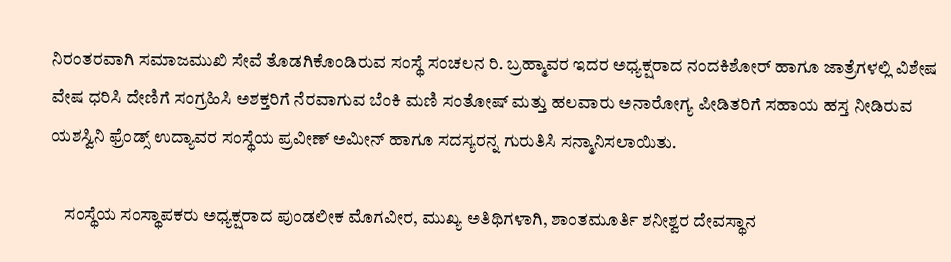ನಿರಂತರವಾಗಿ ಸಮಾಜಮುಖಿ ಸೇವೆ ತೊಡಗಿಕೊಂಡಿರುವ ಸಂಸ್ಥೆ ಸಂಚಲನ ರಿ. ಬ್ರಹ್ಮಾವರ ಇದರ ಅಧ್ಯಕ್ಷರಾದ ನಂದಕಿಶೋರ್ ಹಾಗೂ ಜಾತ್ರೆಗಳಲ್ಲಿ ವಿಶೇಷ ವೇಷ ಧರಿಸಿ ದೇಣಿಗೆ ಸಂಗ್ರಹಿಸಿ ಅಶಕ್ತರಿಗೆ ನೆರವಾಗುವ ಬೆಂಕಿ ಮಣಿ ಸಂತೋಷ್ ಮತ್ತು ಹಲವಾರು ಅನಾರೋಗ್ಯ ಪೀಡಿತರಿಗೆ ಸಹಾಯ ಹಸ್ತ ನೀಡಿರುವ ಯಶಸ್ವಿನಿ ಫ್ರೆಂಡ್ಸ್ ಉದ್ಯಾವರ ಸಂಸ್ಥೆಯ ಪ್ರವೀಣ್ ಅಮೀನ್ ಹಾಗೂ ಸದಸ್ಯರನ್ನ ಗುರುತಿಸಿ ಸನ್ಮಾನಿಸಲಾಯಿತು.

    ಸಂಸ್ಥೆಯ ಸಂಸ್ಥಾಪಕರು ಅಧ್ಯಕ್ಷರಾದ ಪುಂಡಲೀಕ ಮೊಗವೀರ, ಮುಖ್ಯ ಅತಿಥಿಗಳಾಗಿ, ಶಾಂತಮೂರ್ತಿ ಶನೀಶ್ವರ ದೇವಸ್ಥಾನ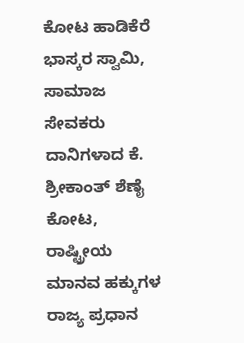ಕೋಟ ಹಾಡಿಕೆರೆ ಭಾಸ್ಕರ ಸ್ವಾಮಿ, ಸಾಮಾಜ ಸೇವಕರು ದಾನಿಗಳಾದ ಕೆ. ಶ್ರೀಕಾಂತ್ ಶೆಣೈ ಕೋಟ, ರಾಷ್ಟ್ರೀಯ ಮಾನವ ಹಕ್ಕುಗಳ ರಾಜ್ಯ ಪ್ರಧಾನ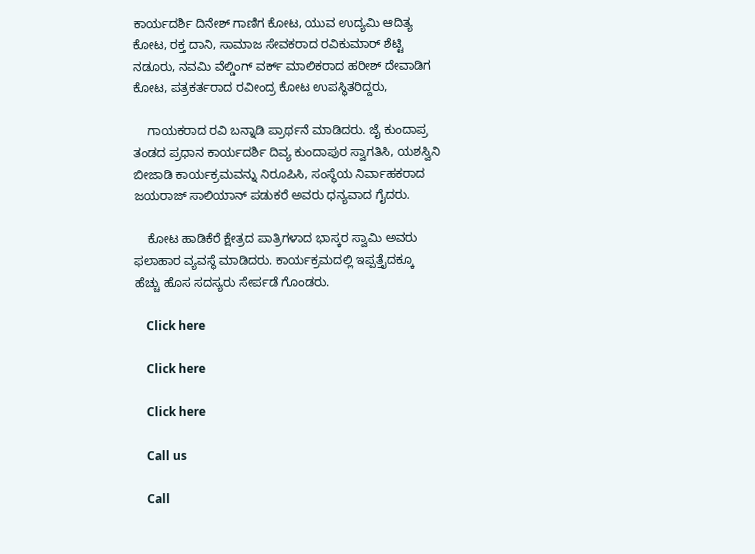ಕಾರ್ಯದರ್ಶಿ ದಿನೇಶ್ ಗಾಣಿಗ ಕೋಟ, ಯುವ ಉದ್ಯಮಿ ಆದಿತ್ಯ ಕೋಟ, ರಕ್ತ ದಾನಿ, ಸಾಮಾಜ ಸೇವಕರಾದ ರವಿಕುಮಾರ್ ಶೆಟ್ಟಿ ನಡೂರು, ನವಮಿ ವೆಲ್ಡಿಂಗ್ ವರ್ಕ್ ಮಾಲಿಕರಾದ ಹರೀಶ್ ದೇವಾಡಿಗ ಕೋಟ, ಪತ್ರಕರ್ತರಾದ ರವೀಂದ್ರ ಕೋಟ ಉಪಸ್ಥಿತರಿದ್ದರು,

    ಗಾಯಕರಾದ ರವಿ ಬನ್ನಾಡಿ ಪ್ರಾರ್ಥನೆ ಮಾಡಿದರು. ಜೈ ಕುಂದಾಪ್ರ ತಂಡದ ಪ್ರಧಾನ ಕಾರ್ಯದರ್ಶಿ ದಿವ್ಯ ಕುಂದಾಪುರ ಸ್ವಾಗತಿಸಿ, ಯಶಸ್ವಿನಿ ಬೀಜಾಡಿ ಕಾರ್ಯಕ್ರಮವನ್ನು ನಿರೂಪಿಸಿ, ಸಂಸ್ಥೆಯ ನಿರ್ವಾಹಕರಾದ ಜಯರಾಜ್ ಸಾಲಿಯಾನ್ ಪಡುಕರೆ ಅವರು ಧನ್ಯವಾದ ಗೈದರು.

    ಕೋಟ ಹಾಡಿಕೆರೆ ಕ್ಷೇತ್ರದ ಪಾತ್ರಿಗಳಾದ ಭಾಸ್ಕರ ಸ್ವಾಮಿ ಅವರು ಫಲಾಹಾರ ವ್ಯವಸ್ಥೆ ಮಾಡಿದರು. ಕಾರ್ಯಕ್ರಮದಲ್ಲಿ ಇಪ್ಪತ್ತೈದಕ್ಕೂ ಹೆಚ್ಚು ಹೊಸ ಸದಸ್ಯರು ಸೇರ್ಪಡೆ ಗೊಂಡರು.

    Click here

    Click here

    Click here

    Call us

    Call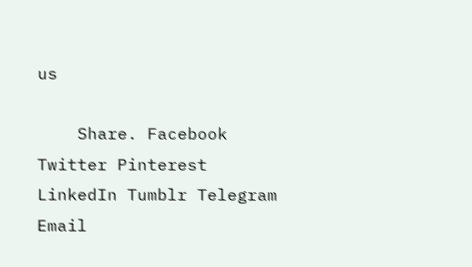us

    Share. Facebook Twitter Pinterest LinkedIn Tumblr Telegram Email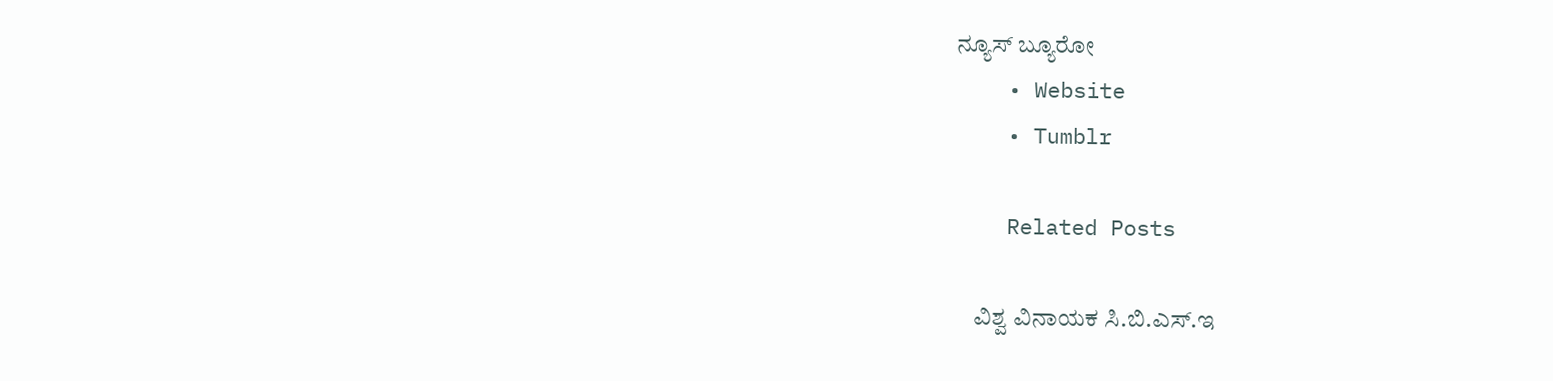ನ್ಯೂಸ್ ಬ್ಯೂರೋ
    • Website
    • Tumblr

    Related Posts

    ವಿಶ್ವ ವಿನಾಯಕ ಸಿ.ಬಿ.ಎಸ್.ಇ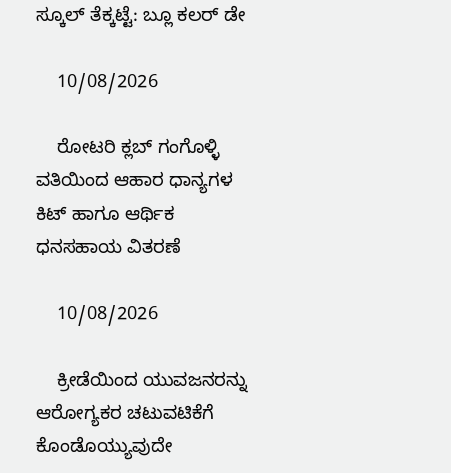ಸ್ಕೂಲ್ ತೆಕ್ಕಟ್ಟೆ: ಬ್ಲೂ ಕಲರ್ ಡೇ

    10/08/2026

    ರೋಟರಿ ಕ್ಲಬ್ ಗಂಗೊಳ್ಳಿ ವತಿಯಿಂದ ಆಹಾರ ಧಾನ್ಯಗಳ ಕಿಟ್ ಹಾಗೂ ಆರ್ಥಿಕ ಧನಸಹಾಯ ವಿತರಣೆ

    10/08/2026

    ಕ್ರೀಡೆಯಿಂದ ಯುವಜನರನ್ನು ಆರೋಗ್ಯಕರ ಚಟುವಟಿಕೆಗೆ ಕೊಂಡೊಯ್ಯುವುದೇ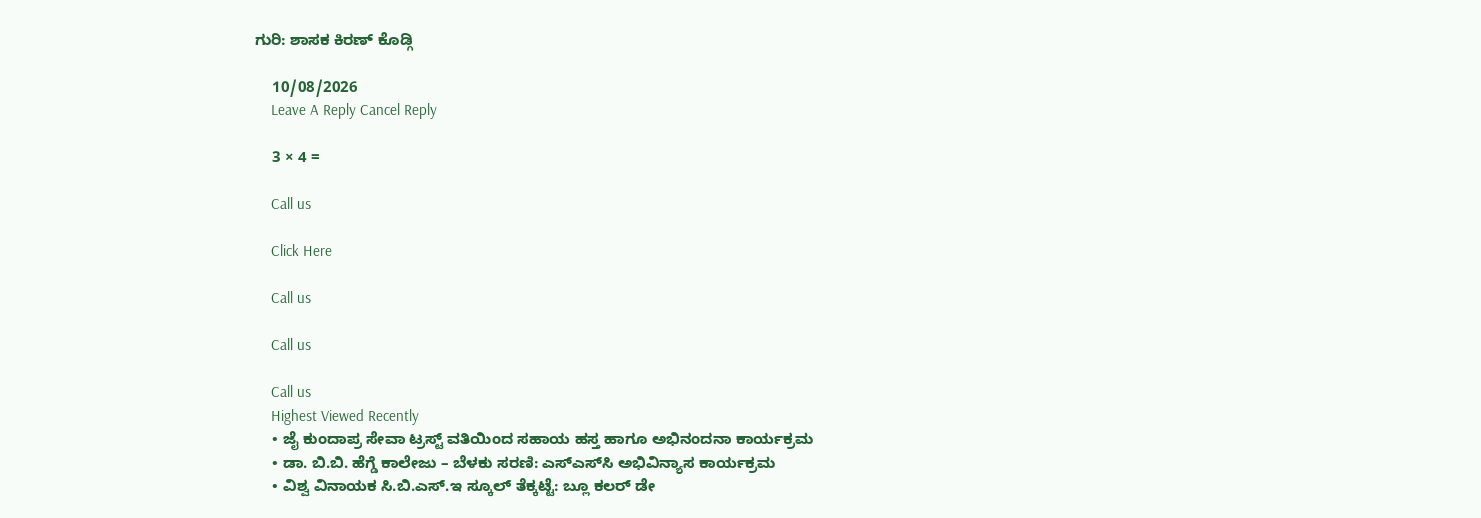ಗುರಿ: ಶಾಸಕ ಕಿರಣ್ ಕೊಡ್ಗಿ

    10/08/2026
    Leave A Reply Cancel Reply

    3 × 4 =

    Call us

    Click Here

    Call us

    Call us

    Call us
    Highest Viewed Recently
    • ಜೈ ಕುಂದಾಪ್ರ ಸೇವಾ ಟ್ರಸ್ಟ್ ವತಿಯಿಂದ ಸಹಾಯ ಹಸ್ತ ಹಾಗೂ ಅಭಿನಂದನಾ ಕಾರ್ಯಕ್ರಮ
    • ಡಾ. ಬಿ.ಬಿ. ಹೆಗ್ಡೆ ಕಾಲೇಜು – ಬೆಳಕು ಸರಣಿ: ಎಸ್‌ಎಸ್‌ಸಿ ಅಭಿವಿನ್ಯಾಸ ಕಾರ್ಯಕ್ರಮ
    • ವಿಶ್ವ ವಿನಾಯಕ ಸಿ.ಬಿ.ಎಸ್.ಇ ಸ್ಕೂಲ್ ತೆಕ್ಕಟ್ಟೆ: ಬ್ಲೂ ಕಲರ್ ಡೇ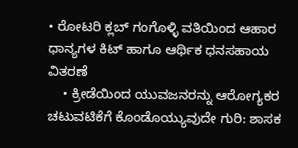• ರೋಟರಿ ಕ್ಲಬ್ ಗಂಗೊಳ್ಳಿ ವತಿಯಿಂದ ಆಹಾರ ಧಾನ್ಯಗಳ ಕಿಟ್ ಹಾಗೂ ಆರ್ಥಿಕ ಧನಸಹಾಯ ವಿತರಣೆ
    • ಕ್ರೀಡೆಯಿಂದ ಯುವಜನರನ್ನು ಆರೋಗ್ಯಕರ ಚಟುವಟಿಕೆಗೆ ಕೊಂಡೊಯ್ಯುವುದೇ ಗುರಿ: ಶಾಸಕ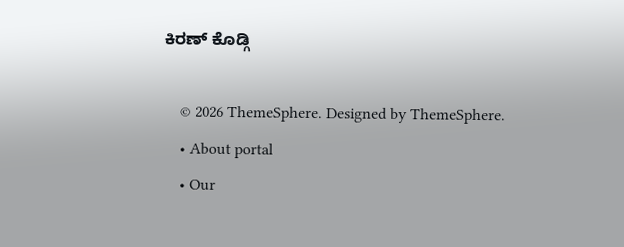ಕಿರಣ್ ಕೊಡ್ಗಿ

    © 2026 ThemeSphere. Designed by ThemeSphere.
    • About portal
    • Our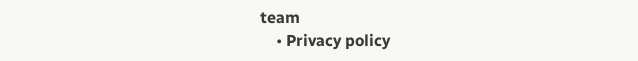team
    • Privacy policy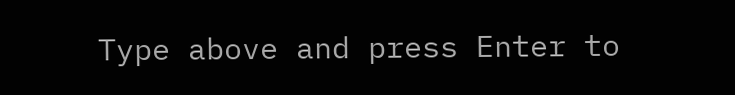Type above and press Enter to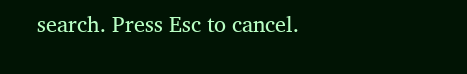search. Press Esc to cancel.